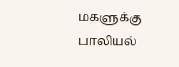மகளுக்கு பாலியல்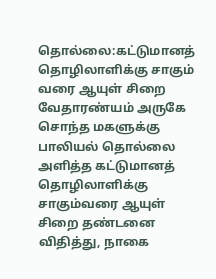தொல்லை:கட்டுமானத் தொழிலாளிக்கு சாகும் வரை ஆயுள் சிறை
வேதாரண்யம் அருகே சொந்த மகளுக்கு பாலியல் தொல்லை அளித்த கட்டுமானத் தொழிலாளிக்கு சாகும்வரை ஆயுள் சிறை தண்டனை விதித்து, நாகை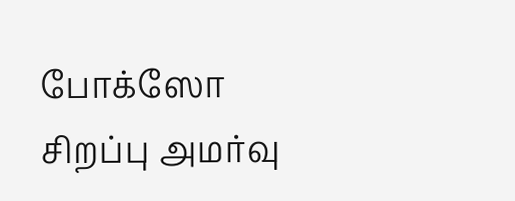போக்ஸோ சிறப்பு அமர்வு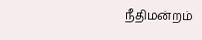நீதிமன்றம்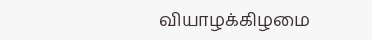வியாழக்கிழமை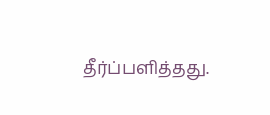தீர்ப்பளித்தது.